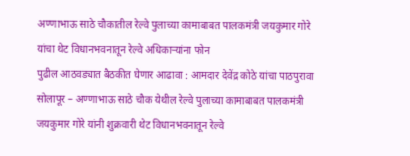अण्णाभाऊ साठे चौकातील रेल्वे पुलाच्या कामाबाबत पालकमंत्री जयकुमार गोरे यांचा थेट विधानभवनातून रेल्वे अधिकाऱ्यांना फोन
पुढील आठवड्यात बैठकीत घेणार आढावा : आमदार देवेंद्र कोठे यांचा पाठपुरावा
सोलापूर – अण्णाभाऊ साठे चौक येथील रेल्वे पुलाच्या कामाबाबत पालकमंत्री जयकुमार गोरे यांनी शुक्रवारी थेट विधानभवनातून रेल्वे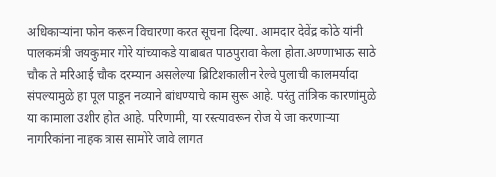अधिकाऱ्यांना फोन करून विचारणा करत सूचना दिल्या. आमदार देवेंद्र कोठे यांनी पालकमंत्री जयकुमार गोरे यांच्याकडे याबाबत पाठपुरावा केला होता.अण्णाभाऊ साठे चौक ते मरिआई चौक दरम्यान असलेल्या ब्रिटिशकालीन रेल्वे पुलाची कालमर्यादा संपल्यामुळे हा पूल पाडून नव्याने बांधण्याचे काम सुरू आहे. परंतु तांत्रिक कारणांमुळे या कामाला उशीर होत आहे. परिणामी, या रस्त्यावरून रोज ये जा करणाऱ्या नागरिकांना नाहक त्रास सामोरे जावे लागत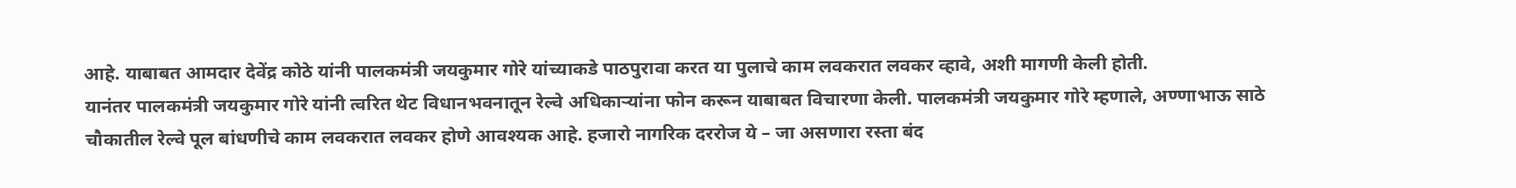आहे. याबाबत आमदार देवेंद्र कोठे यांनी पालकमंत्री जयकुमार गोरे यांच्याकडे पाठपुरावा करत या पुलाचे काम लवकरात लवकर व्हावे, अशी मागणी केली होती.
यानंतर पालकमंत्री जयकुमार गोरे यांनी त्वरित थेट विधानभवनातून रेल्वे अधिकाऱ्यांना फोन करून याबाबत विचारणा केली. पालकमंत्री जयकुमार गोरे म्हणाले, अण्णाभाऊ साठे चौकातील रेल्वे पूल बांधणीचे काम लवकरात लवकर होणे आवश्यक आहे. हजारो नागरिक दररोज ये – जा असणारा रस्ता बंद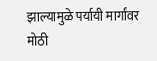झाल्यामुळे पर्यायी मार्गांवर मोठी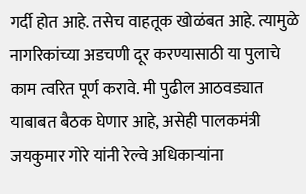गर्दी होत आहे. तसेच वाहतूक खोळंबत आहे. त्यामुळे नागरिकांच्या अडचणी दूर करण्यासाठी या पुलाचे काम त्वरित पूर्ण करावे. मी पुढील आठवड्यात याबाबत बैठक घेणार आहे, असेही पालकमंत्री जयकुमार गोरे यांनी रेल्वे अधिकाऱ्यांना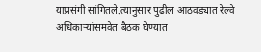याप्रसंगी सांगितले.त्यानुसार पुढील आठवड्यात रेल्वे अधिकाऱ्यांसमवेत बैठक घेण्यात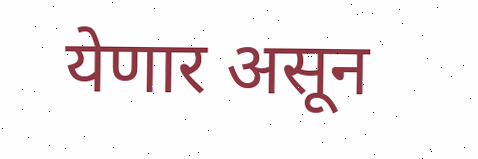येणार असून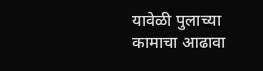यावेळी पुलाच्या कामाचा आढावा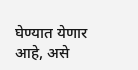घेण्यात येणार आहे, असे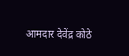आमदार देवेंद्र कोठे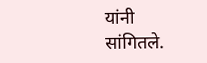यांनी सांगितले.